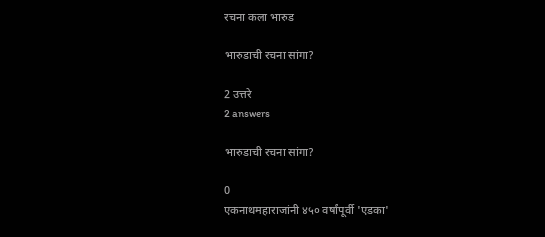रचना कला भारुड

भारुडाची रचना सांगा?

2 उत्तरे
2 answers

भारुडाची रचना सांगा?

0
एकनाथमहाराजांनी ४५० वर्षांपूर्वी 'एडका'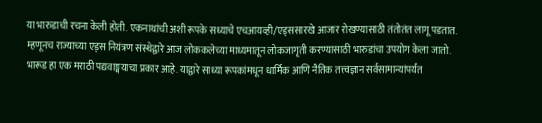या भारुडाची रचना केली होती. एकनाथांची अशी रूपके सध्याचे एचआयव्ही/एड्ससारखे आजार रोखण्यासाठी तंतोतंत लागू पडतात. म्हणूनच राज्याच्या एड्स नियंत्रण संस्थेद्वारे आज लोककलेच्या माध्यमातून लोकजागृती करण्यासाठी भारुडांचा उपयोग केला जातो.
भारूड हा एक मराठी पद्यवाङ्मयाचा प्रकार आहे. याद्वारे साध्या रूपकांमधून धार्मिक आणि नैतिक तत्त्वज्ञान सर्वसामान्यांपर्यंत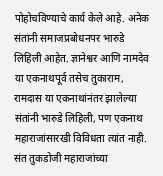पोहोचविण्याचे कार्य केले आहे. अनेक संतांनी समाजप्रबोधनपर भारुडे लिहिली आहेत. ज्ञानेश्वर आणि नामदेव या एकनाथपूर्व तसेच तुकाराम, रामदास या एकनाथांनंतर झालेल्या संतांनी भारुडे लिहिली, पण एकनाथ महाराजांसारखी विविधता त्यांत नाही. संत तुकडोजी महाराजांच्या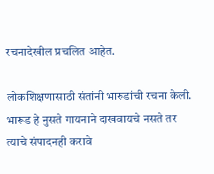रचनादेखील प्रचलित आहेत.

लोकशिक्षणासाठी संतांनी भारुडांची रचना केली. भारूड हे नुसते गायनाने दाखवायचे नसते तर त्याचे संपादनही करावे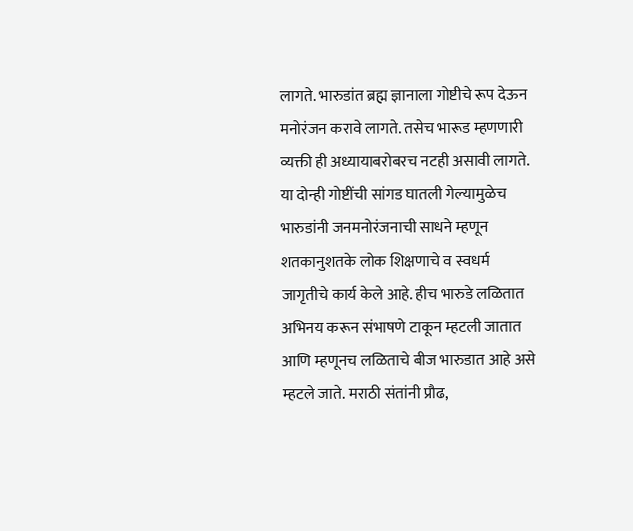लागते. भारुडांत ब्रह्म ज्ञानाला गोष्टीचे रूप देऊन मनोरंजन करावे लागते. तसेच भारूड म्हणणारी व्यक्ती ही अध्यायाबरोबरच नटही असावी लागते. या दोन्ही गोष्टींची सांगड घातली गेल्यामुळेच भारुडांनी जनमनोरंजनाची साधने म्हणून शतकानुशतके लोक शिक्षणाचे व स्वधर्म जागृतीचे कार्य केले आहे. हीच भारुडे लळितात अभिनय करून संभाषणे टाकून म्हटली जातात आणि म्हणूनच लळिताचे बीज भारुडात आहे असे म्हटले जाते. मराठी संतांनी प्रौढ,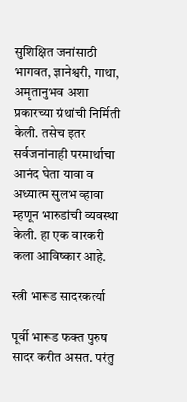सुशिक्षित जनांसाठी भागवत, ज्ञानेश्वरी, गाथा, अमृतानुभव अशा प्रकारच्या ग्रंथांची निर्मिती केली. तसेच इतर सर्वजनांनाही परमार्थाचा आनंद घेता यावा व अध्यात्म सुलभ व्हावा म्हणून भारुडांची व्यवस्था केली. हा एक वारकरी कला आविष्कार आहे.

स्त्री भारूड सादरकर्त्या

पूर्वी भारूड फक्त पुरुष सादर करीत असत. परंतु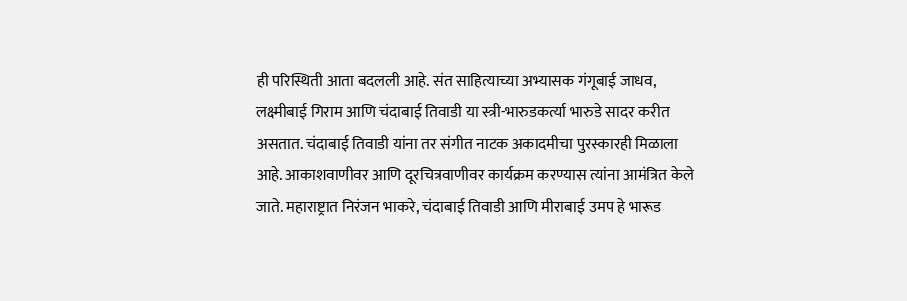ही परिस्थिती आता बदलली आहे. संत साहित्याच्या अभ्यासक गंगूबाई जाधव, लक्ष्मीबाई गिराम आणि चंदाबाई तिवाडी या स्त्री-भारुडकर्त्या भारुडे सादर करीत असतात. चंदाबाई तिवाडी यांना तर संगीत नाटक अकादमीचा पुरस्कारही मिळाला आहे. आकाशवाणीवर आणि दूरचित्रवाणीवर कार्यक्रम करण्यास त्यांना आमंत्रित केले जाते. महाराष्ट्रात निरंजन भाकरे, चंदाबाई तिवाडी आणि मीराबाई उमप हे भारूड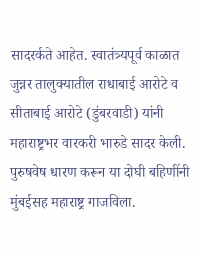सादरर्कते आहेत. स्वातंत्र्यपूर्व काळात जुन्नर तालुक्यातील राधाबाई आरोटे व सीताबाई आरोटे (डुंबरवाडी) यांनी महाराष्ट्रभर वारकरी भारुडे सादर केली. पुरुषवेष धारण करून या दोघी बहिणींनी मुंबईसह महाराष्ट्र गाजविला.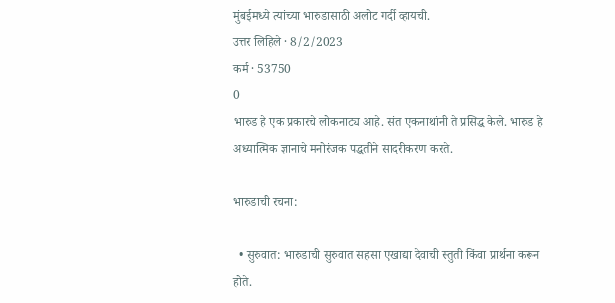मुंबईमध्ये त्यांच्या भारुडासाठी अलोट गर्दी व्हायची.
उत्तर लिहिले · 8/2/2023
कर्म · 53750
0
भारुड हे एक प्रकारचे लोकनाट्य आहे. संत एकनाथांनी ते प्रसिद्ध केले. भारुड हे अध्यात्मिक ज्ञानाचे मनोरंजक पद्धतीने सादरीकरण करते.

भारुडाची रचना:

  • सुरुवात: भारुडाची सुरुवात सहसा एखाद्या देवाची स्तुती किंवा प्रार्थना करून होते.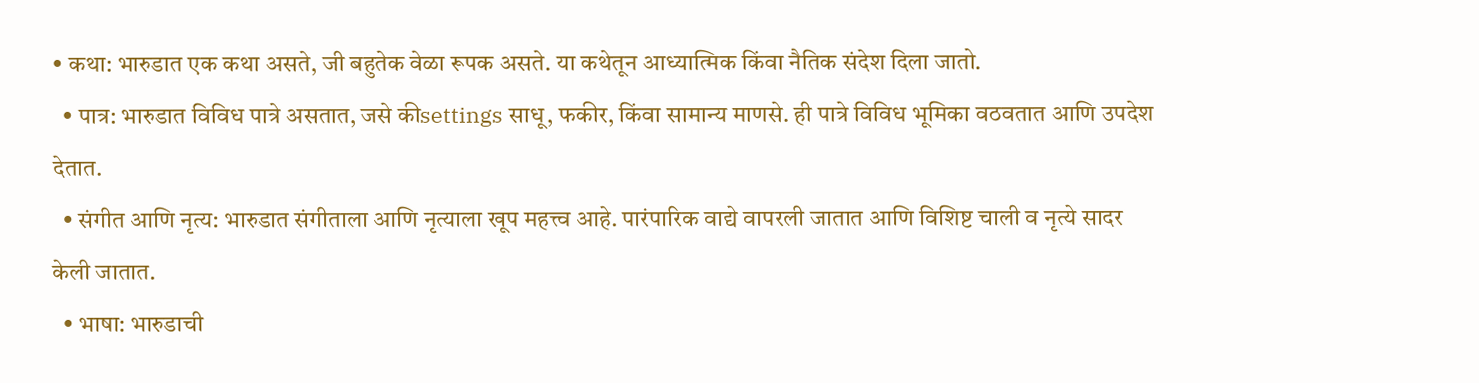• कथा: भारुडात एक कथा असते, जी बहुतेक वेळा रूपक असते. या कथेतून आध्यात्मिक किंवा नैतिक संदेश दिला जातो.
  • पात्र: भारुडात विविध पात्रे असतात, जसे कीsettings साधू, फकीर, किंवा सामान्य माणसे. ही पात्रे विविध भूमिका वठवतात आणि उपदेश देतात.
  • संगीत आणि नृत्य: भारुडात संगीताला आणि नृत्याला खूप महत्त्व आहे. पारंपारिक वाद्ये वापरली जातात आणि विशिष्ट चाली व नृत्ये सादर केली जातात.
  • भाषा: भारुडाची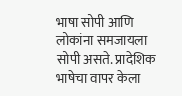भाषा सोपी आणि लोकांना समजायला सोपी असते. प्रादेशिक भाषेचा वापर केला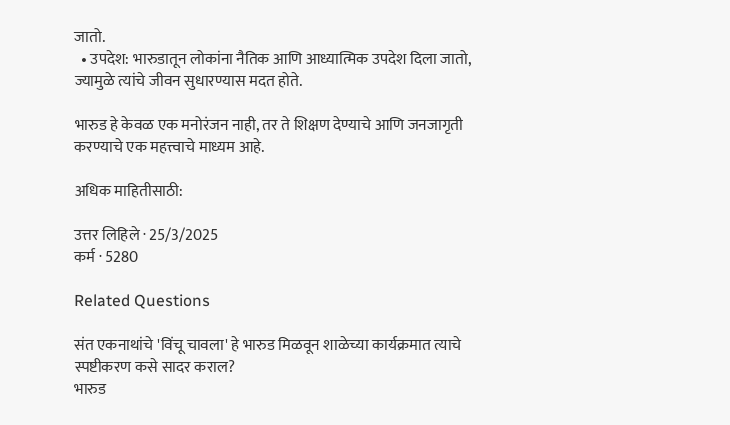जातो.
  • उपदेश: भारुडातून लोकांना नैतिक आणि आध्यात्मिक उपदेश दिला जातो, ज्यामुळे त्यांचे जीवन सुधारण्यास मदत होते.

भारुड हे केवळ एक मनोरंजन नाही, तर ते शिक्षण देण्याचे आणि जनजागृती करण्याचे एक महत्त्वाचे माध्यम आहे.

अधिक माहितीसाठी:

उत्तर लिहिले · 25/3/2025
कर्म · 5280

Related Questions

संत एकनाथांचे 'विंचू चावला' हे भारुड मिळवून शाळेच्या कार्यक्रमात त्याचे स्पष्टीकरण कसे सादर कराल?
भारुड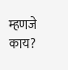म्हणजे काय?